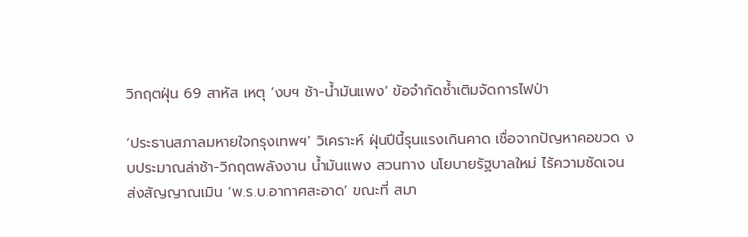วิกฤตฝุ่น 69 สาหัส เหตุ ‘งบฯ ช้า-น้ำมันแพง’ ข้อจำกัดซ้ำเติมจัดการไฟป่า

‘ประธานสภาลมหายใจกรุงเทพฯ’ วิเคราะห์ ฝุ่นปีนี้รุนแรงเกินคาด เชื่อจากปัญหาคอขวด งบประมาณล่าช้า-วิกฤตพลังงาน น้ำมันแพง สวนทาง นโยบายรัฐบาลใหม่ ไร้ความชัดเจน ส่งสัญญาณเมิน ‘พ.ร.บ.อากาศสะอาด’ ขณะที่ สมา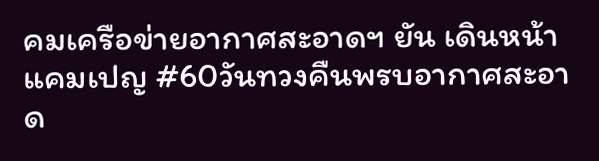คมเครือข่ายอากาศสะอาดฯ ยัน เดินหน้าแคมเปญ #60วันทวงคืนพรบอากาศสะอาด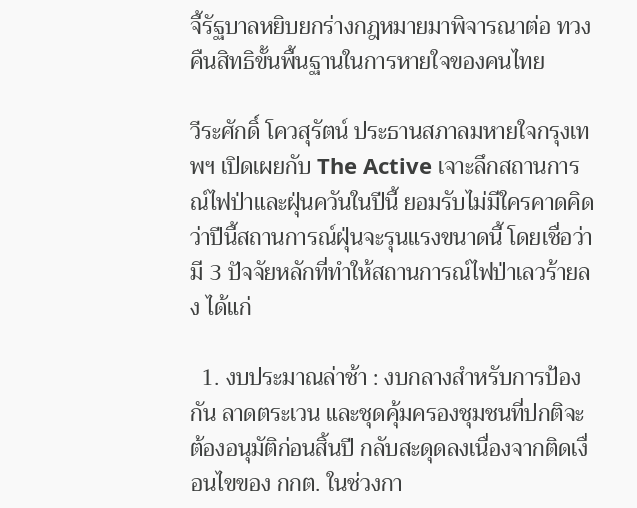จี้รัฐบาลหยิบยกร่างกฎหมายมาพิจารณาต่อ ทวงคืนสิทธิขั้นพื้นฐานในการหายใจของคนไทย

วีระศักดิ์ โควสุรัตน์ ประธานสภาลมหายใจกรุงเทพฯ เปิดเผยกับ The Active เจาะลึกสถานการณ์ไฟป่าและฝุ่นควันในปีนี้ ยอมรับไม่มีใครคาดคิดว่าปีนี้สถานการณ์ฝุ่นจะรุนแรงขนาดนี้ โดยเชื่อว่า มี 3 ปัจจัยหลักที่ทำให้สถานการณ์ไฟป่าเลวร้ายลง ได้แก่

  1. งบประมาณล่าช้า : งบกลางสำหรับการป้องกัน ลาดตระเวน และชุดคุ้มครองชุมชนที่ปกติจะต้องอนุมัติก่อนสิ้นปี กลับสะดุดลงเนื่องจากติดเงื่อนไขของ กกต. ในช่วงกา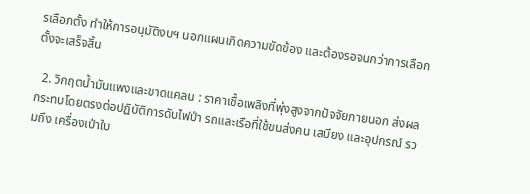รเลือกตั้ง ทำให้การอนุมัติงบฯ นอกแผนเกิดความขัดข้อง และต้องรอจนกว่าการเลือกตั้งจะเสร็จสิ้น

  2. วิกฤตน้ำมันแพงและขาดแคลน : ราคาเชื้อเพลิงที่พุ่งสูงจากปัจจัยภายนอก ส่งผลกระทบโดยตรงต่อปฏิบัติการดับไฟป่า รถและเรือที่ใช้ขนส่งคน เสบียง และอุปกรณ์ รวมถึง เครื่องเป่าใบ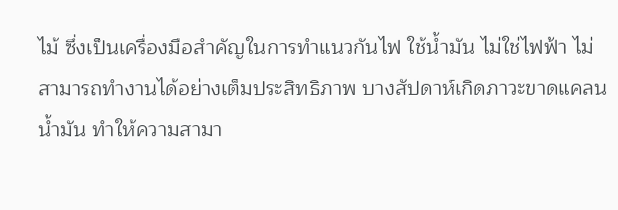ไม้ ซึ่งเป็นเครื่องมือสำคัญในการทำแนวกันไฟ ใช้น้ำมัน ไม่ใช่ไฟฟ้า ไม่สามารถทำงานได้อย่างเต็มประสิทธิภาพ บางสัปดาห์เกิดภาวะขาดแคลนน้ำมัน ทำให้ความสามา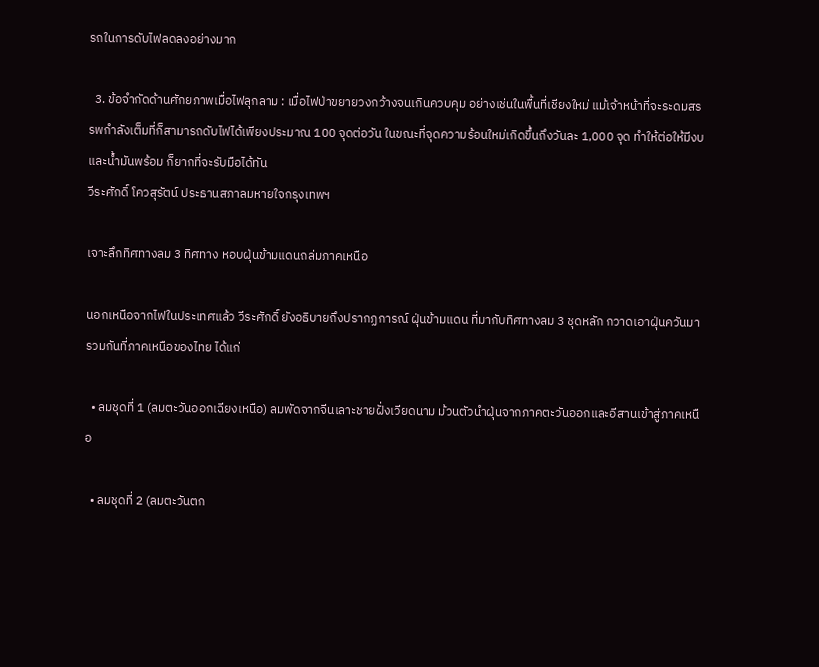รถในการดับไฟลดลงอย่างมาก

  3. ข้อจำกัดด้านศักยภาพเมื่อไฟลุกลาม : เมื่อไฟป่าขยายวงกว้างจนเกินควบคุม อย่างเช่นในพื้นที่เชียงใหม่ แม้เจ้าหน้าที่จะระดมสรรพกำลังเต็มที่ก็สามารถดับไฟได้เพียงประมาณ 100 จุดต่อวัน ในขณะที่จุดความร้อนใหม่เกิดขึ้นถึงวันละ 1,000 จุด ทำให้ต่อให้มีงบและน้ำมันพร้อม ก็ยากที่จะรับมือได้ทัน
วีระศักดิ์ โควสุรัตน์ ประธานสภาลมหายใจกรุงเทพฯ

เจาะลึกทิศทางลม 3 ทิศทาง หอบฝุ่นข้ามแดนถล่มภาคเหนือ

นอกเหนือจากไฟในประเทศแล้ว วีระศักดิ์ ยังอธิบายถึงปรากฏการณ์ ฝุ่นข้ามแดน ที่มากับทิศทางลม 3 ชุดหลัก กวาดเอาฝุ่นควันมารวมกันที่ภาคเหนือของไทย ได้แก่

  • ลมชุดที่ 1 (ลมตะวันออกเฉียงเหนือ) ลมพัดจากจีนเลาะชายฝั่งเวียดนาม ม้วนตัวนำฝุ่นจากภาคตะวันออกและอีสานเข้าสู่ภาคเหนือ

  • ลมชุดที่ 2 (ลมตะวันตก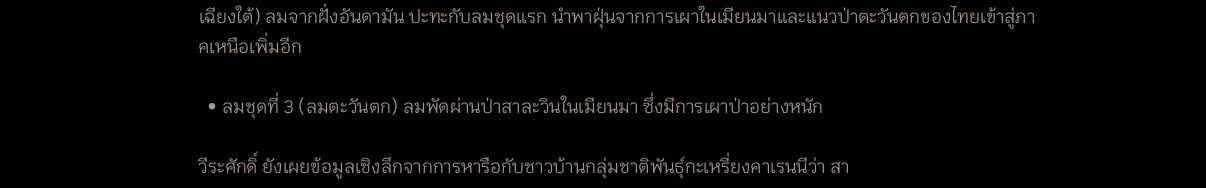เฉียงใต้) ลมจากฝั่งอันดามัน ปะทะกับลมชุดแรก นำพาฝุ่นจากการเผาในเมียนมาและแนวป่าตะวันตกของไทยเข้าสู่ภาคเหนือเพิ่มอีก

  • ลมชุดที่ 3 (ลมตะวันตก) ลมพัดผ่านป่าสาละวินในเมียนมา ซึ่งมีการเผาป่าอย่างหนัก

วีระศักดิ์ ยังเผยข้อมูลเชิงลึกจากการหารือกับชาวบ้านกลุ่มชาติพันธุ์กะเหรี่ยงคาเรนนีว่า สา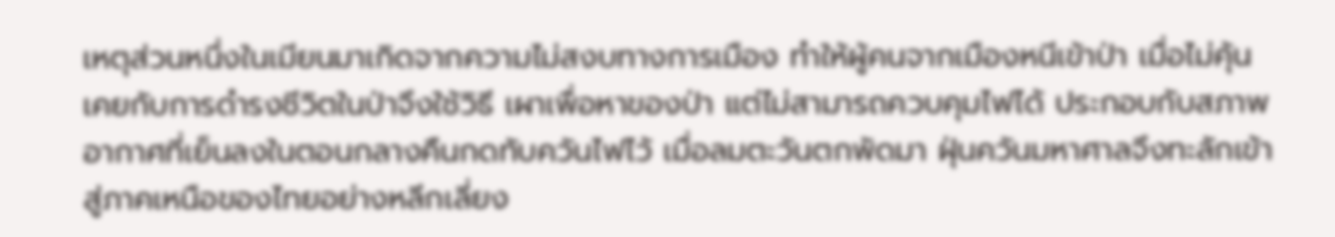เหตุส่วนหนึ่งในเมียนมาเกิดจากความไม่สงบทางการเมือง ทำให้ผู้คนจากเมืองหนีเข้าป่า เมื่อไม่คุ้นเคยกับการดำรงชีวิตในป่าจึงใช้วิธี เผาเพื่อหาของป่า แต่ไม่สามารถควบคุมไฟได้ ประกอบกับสภาพอากาศที่เย็นลงในตอนกลางคืนกดทับควันไฟไว้ เมื่อลมตะวันตกพัดมา ฝุ่นควันมหาศาลจึงทะลักเข้าสู่ภาคเหนือของไทยอย่างหลีกเลี่ยง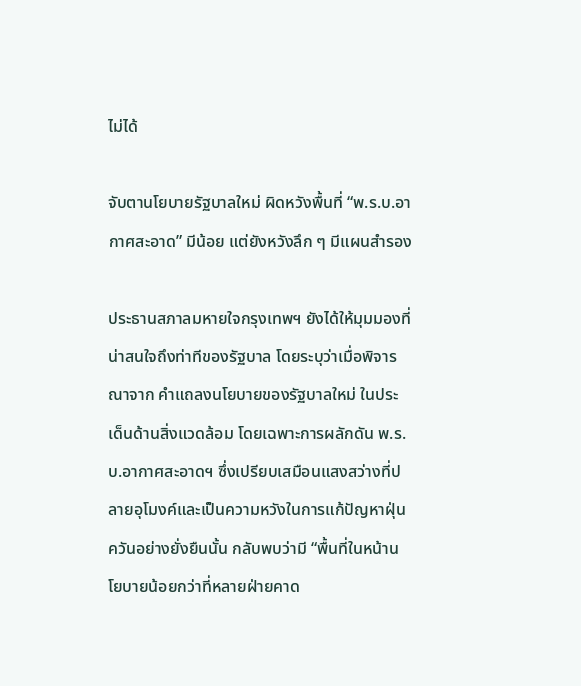ไม่ได้

จับตานโยบายรัฐบาลใหม่ ผิดหวังพื้นที่ “พ.ร.บ.อากาศสะอาด” มีน้อย แต่ยังหวังลึก ๆ มีแผนสำรอง

ประธานสภาลมหายใจกรุงเทพฯ ยังได้ให้มุมมองที่น่าสนใจถึงท่าทีของรัฐบาล โดยระบุว่าเมื่อพิจารณาจาก คำแถลงนโยบายของรัฐบาลใหม่ ในประเด็นด้านสิ่งแวดล้อม โดยเฉพาะการผลักดัน พ.ร.บ.อากาศสะอาดฯ ซึ่งเปรียบเสมือนแสงสว่างที่ปลายอุโมงค์และเป็นความหวังในการแก้ปัญหาฝุ่นควันอย่างยั่งยืนนั้น กลับพบว่ามี “พื้นที่ในหน้านโยบายน้อยกว่าที่หลายฝ่ายคาด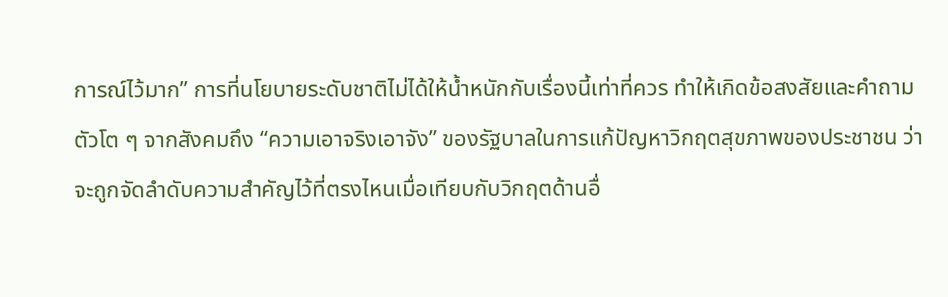การณ์ไว้มาก” การที่นโยบายระดับชาติไม่ได้ให้น้ำหนักกับเรื่องนี้เท่าที่ควร ทำให้เกิดข้อสงสัยและคำถามตัวโต ๆ จากสังคมถึง “ความเอาจริงเอาจัง” ของรัฐบาลในการแก้ปัญหาวิกฤตสุขภาพของประชาชน ว่าจะถูกจัดลำดับความสำคัญไว้ที่ตรงไหนเมื่อเทียบกับวิกฤตด้านอื่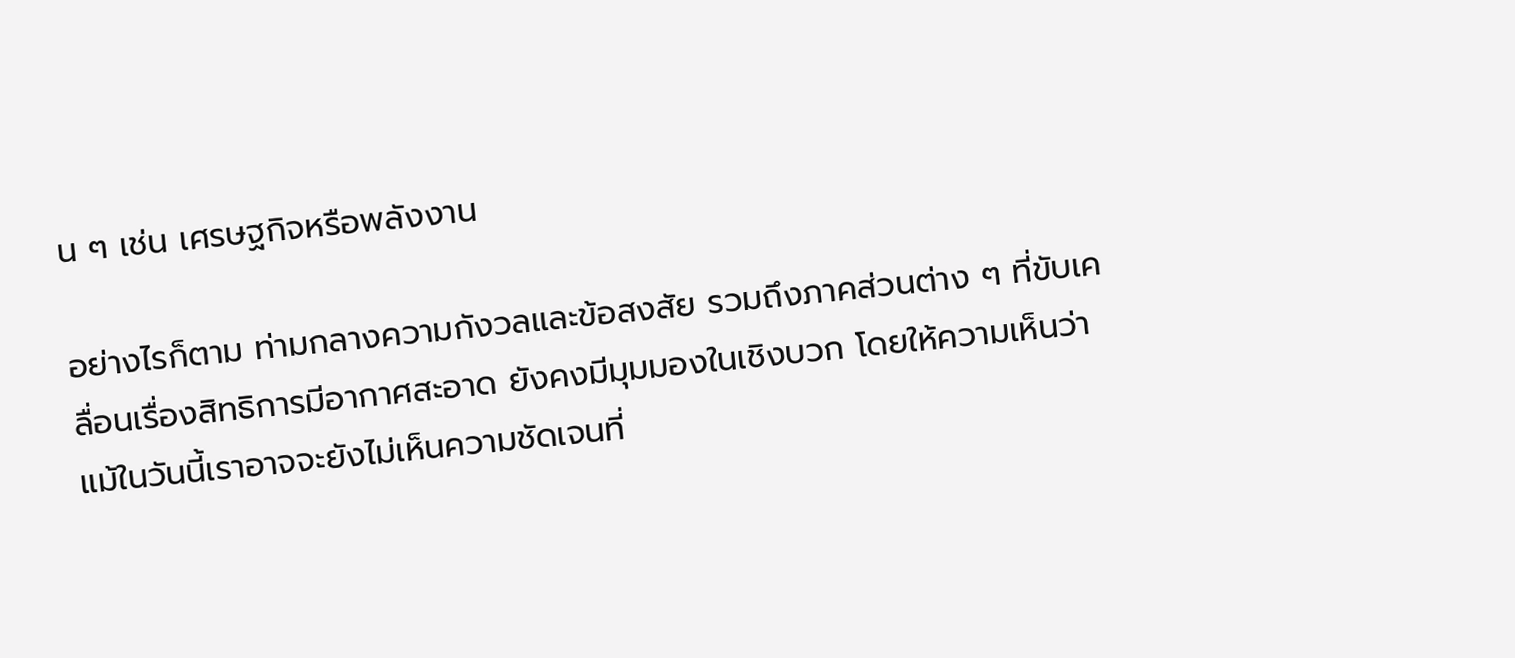น ๆ เช่น เศรษฐกิจหรือพลังงาน

อย่างไรก็ตาม ท่ามกลางความกังวลและข้อสงสัย รวมถึงภาคส่วนต่าง ๆ ที่ขับเคลื่อนเรื่องสิทธิการมีอากาศสะอาด ยังคงมีมุมมองในเชิงบวก โดยให้ความเห็นว่า แม้ในวันนี้เราอาจจะยังไม่เห็นความชัดเจนที่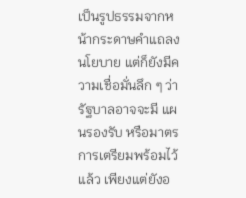เป็นรูปธรรมจากหน้ากระดาษคำแถลงนโยบาย แต่ก็ยังมีความเชื่อมั่นลึก ๆ ว่า รัฐบาลอาจจะมี แผนรองรับ หรือมาตรการเตรียมพร้อมไว้แล้ว เพียงแต่ยังอ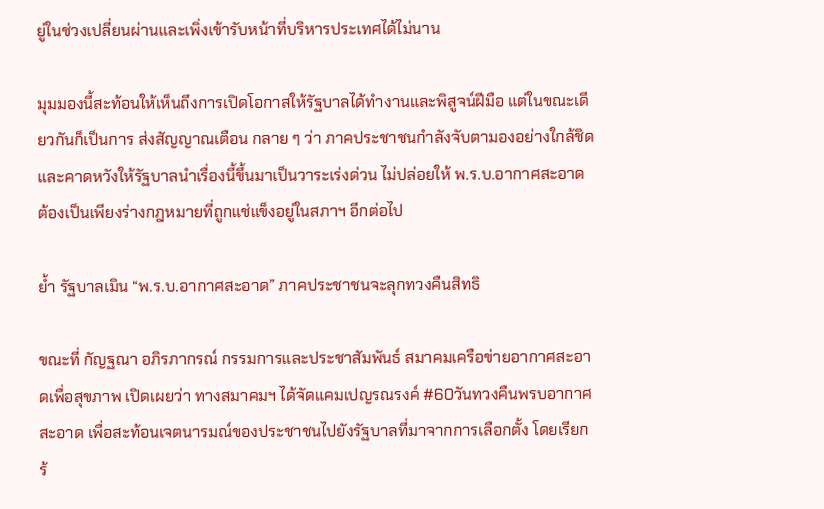ยู่ในช่วงเปลี่ยนผ่านและเพิ่งเข้ารับหน้าที่บริหารประเทศได้ไม่นาน

มุมมองนี้สะท้อนให้เห็นถึงการเปิดโอกาสให้รัฐบาลได้ทำงานและพิสูจน์ฝีมือ แต่ในขณะเดียวกันก็เป็นการ ส่งสัญญาณเตือน กลาย ๆ ว่า ภาคประชาชนกำลังจับตามองอย่างใกล้ชิด และคาดหวังให้รัฐบาลนำเรื่องนี้ขึ้นมาเป็นวาระเร่งด่วน ไม่ปล่อยให้ พ.ร.บ.อากาศสะอาด ต้องเป็นเพียงร่างกฎหมายที่ถูกแช่แข็งอยู่ในสภาฯ อีกต่อไป

ย้ำ รัฐบาลเมิน “พ.ร.บ.อากาศสะอาด” ภาคประชาชนจะลุกทวงคืนสิทธิ

ขณะที่ กัญฐณา อภิรภากรณ์ กรรมการและประชาสัมพันธ์ สมาคมเครือข่ายอากาศสะอาดเพื่อสุขภาพ เปิดเผยว่า ทางสมาคมฯ ได้จัดแคมเปญรณรงค์ #60วันทวงคืนพรบอากาศสะอาด เพื่อสะท้อนเจตนารมณ์ของประชาชนไปยังรัฐบาลที่มาจากการเลือกตั้ง โดยเรียกร้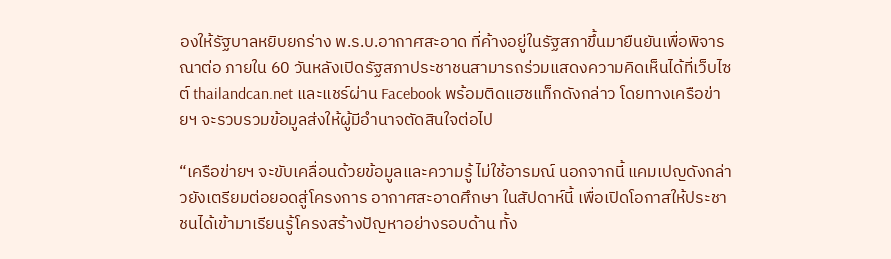องให้รัฐบาลหยิบยกร่าง พ.ร.บ.อากาศสะอาด ที่ค้างอยู่ในรัฐสภาขึ้นมายืนยันเพื่อพิจารณาต่อ ภายใน 60 วันหลังเปิดรัฐสภาประชาชนสามารถร่วมแสดงความคิดเห็นได้ที่เว็บไซต์ thailandcan.net และแชร์ผ่าน Facebook พร้อมติดแฮชแท็กดังกล่าว โดยทางเครือข่ายฯ จะรวบรวมข้อมูลส่งให้ผู้มีอำนาจตัดสินใจต่อไป

“เครือข่ายฯ จะขับเคลื่อนด้วยข้อมูลและความรู้ ไม่ใช้อารมณ์ นอกจากนี้ แคมเปญดังกล่าวยังเตรียมต่อยอดสู่โครงการ อากาศสะอาดศึกษา ในสัปดาห์นี้ เพื่อเปิดโอกาสให้ประชาชนได้เข้ามาเรียนรู้โครงสร้างปัญหาอย่างรอบด้าน ทั้ง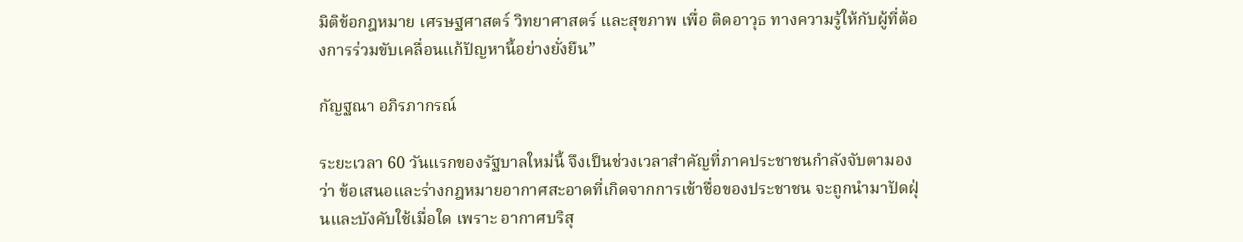มิติข้อกฎหมาย เศรษฐศาสตร์ วิทยาศาสตร์ และสุขภาพ เพื่อ ติดอาวุธ ทางความรู้ให้กับผู้ที่ต้องการร่วมขับเคลื่อนแก้ปัญหานี้อย่างยั่งยืน”

กัญฐณา อภิรภากรณ์

ระยะเวลา 60 วันแรกของรัฐบาลใหม่นี้ จึงเป็นช่วงเวลาสำคัญที่ภาคประชาชนกำลังจับตามองว่า ข้อเสนอและร่างกฎหมายอากาศสะอาดที่เกิดจากการเข้าชื่อของประชาชน จะถูกนำมาปัดฝุ่นและบังคับใช้เมื่อใด เพราะ อากาศบริสุ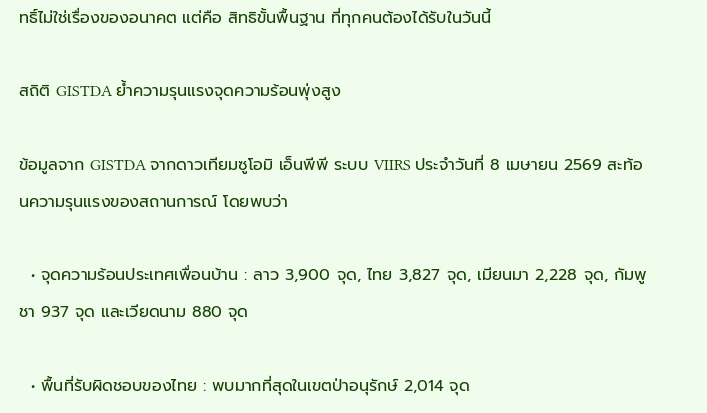ทธิ์ไม่ใช่เรื่องของอนาคต แต่คือ สิทธิขั้นพื้นฐาน ที่ทุกคนต้องได้รับในวันนี้

สถิติ GISTDA ย้ำความรุนแรงจุดความร้อนพุ่งสูง

ข้อมูลจาก GISTDA จากดาวเทียมซูโอมิ เอ็นพีพี ระบบ VIIRS ประจำวันที่ 8 เมษายน 2569 สะท้อนความรุนแรงของสถานการณ์ โดยพบว่า

  • จุดความร้อนประเทศเพื่อนบ้าน : ลาว 3,900 จุด, ไทย 3,827 จุด, เมียนมา 2,228 จุด, กัมพูชา 937 จุด และเวียดนาม 880 จุด

  • พื้นที่รับผิดชอบของไทย : พบมากที่สุดในเขตป่าอนุรักษ์ 2,014 จุด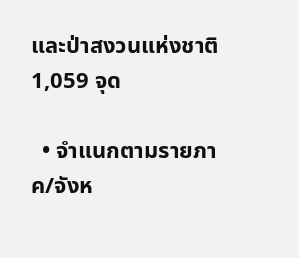และป่าสงวนแห่งชาติ 1,059 จุด

  • จำแนกตามรายภาค/จังห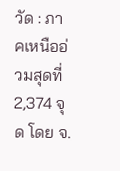วัด : ภาคเหนืออ่วมสุดที่ 2,374 จุด โดย จ.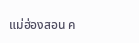แม่ฮ่องสอน ค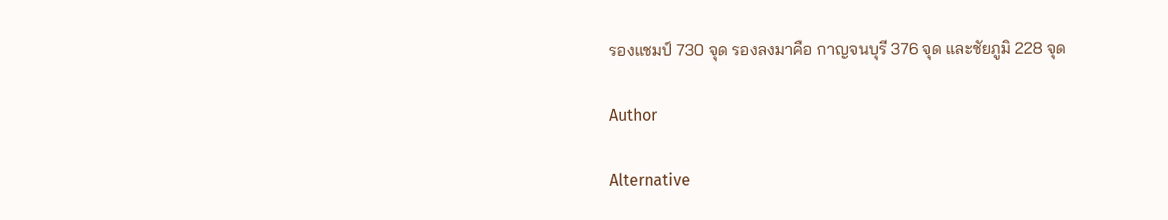รองแชมป์ 730 จุด รองลงมาคือ กาญจนบุรี 376 จุด และชัยภูมิ 228 จุด

Author

Alternative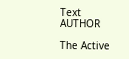Text
AUTHOR

The Active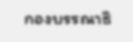กองบรรณาธิ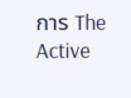การ The Active